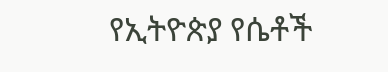የኢትዮጵያ የሴቶች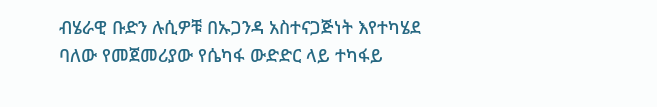ብሄራዊ ቡድን ሉሲዎቹ በኡጋንዳ አስተናጋጅነት እየተካሄደ ባለው የመጀመሪያው የሴካፋ ውድድር ላይ ተካፋይ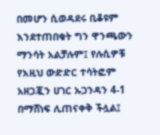በመሆን ሲወዳደሩ ቢቆዩም እንደተጠበቁት ግን ዋንጫውን ማንሳት አልቻሉም፤ የሉሲዎቹ የእዚህ ውድድር ተሳትፎም አዘጋጇን ሀገር ኡጋንዳን 4-1 በማሸነፍ ሊጠናቀቅ ችሏል፤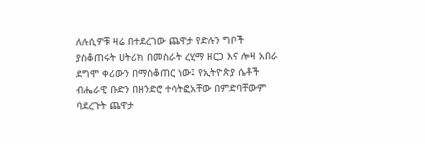ለሉሲዎቹ ዛሬ በተደረገው ጨዋታ የድሉን ግቦች ያስቆጠሩት ሀትሪክ በመስራት ረሂማ ዘርጋ እና ሎዛ አበራ ደግሞ ቀሪውን በማስቆጠር ነው፤ የኢትዮጵያ ሴቶች ብሔራዊ ቡድን በዘንድሮ ተሳትፎአቸው በምድባቸውም ባደረጉት ጨዋታ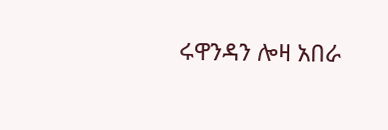ሩዋንዳን ሎዛ አበራ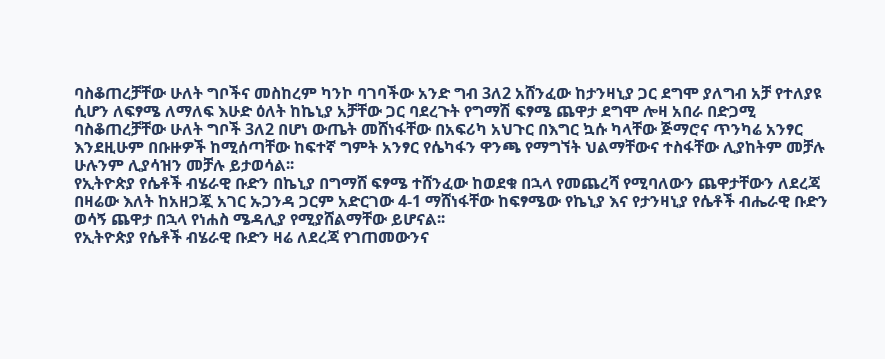ባስቆጠረቻቸው ሁለት ግቦችና መስከረም ካንኮ ባገባችው አንድ ግብ 3ለ2 አሸንፈው ከታንዛኒያ ጋር ደግሞ ያለግብ አቻ የተለያዩ ሲሆን ለፍፃሜ ለማለፍ እሁድ ዕለት ከኬኒያ አቻቸው ጋር ባደረጉት የግማሽ ፍፃሜ ጨዋታ ደግሞ ሎዛ አበራ በድጋሚ ባስቆጠረቻቸው ሁለት ግቦች 3ለ2 በሆነ ውጤት መሸነፋቸው በአፍሪካ አህጉር በእግር ኳሱ ካላቸው ጅማሮና ጥንካሬ አንፃር እንደዚሁም በቡዙዎች ከሚሰጣቸው ከፍተኛ ግምት አንፃር የሴካፋን ዋንጫ የማግኘት ህልማቸውና ተስፋቸው ሊያከትም መቻሉ ሁሉንም ሊያሳዝን መቻሉ ይታወሳል፡፡
የኢትዮጵያ የሴቶች ብሄራዊ ቡድን በኬኒያ በግማሸ ፍፃሜ ተሸንፈው ከወደቁ በኋላ የመጨረሻ የሚባለውን ጨዋታቸውን ለደረጃ በዛሬው እለት ከአዘጋጇ አገር ኡጋንዳ ጋርም አድርገው 4-1 ማሸነፋቸው ከፍፃሜው የኬኒያ እና የታንዛኒያ የሴቶች ብሔራዊ ቡድን ወሳኝ ጨዋታ በኋላ የነሐስ ሜዳሊያ የሚያሸልማቸው ይሆናል፡፡
የኢትዮጵያ የሴቶች ብሄራዊ ቡድን ዛሬ ለደረጃ የገጠመውንና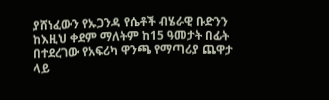ያሸነፈውን የኡጋንዳ የሴቶች ብሄራዊ ቡድንን ከእዚህ ቀደም ማለትም ከ15 ዓመታት በፊት በተደረገው የአፍሪካ ዋንጫ የማጣሪያ ጨዋታ ላይ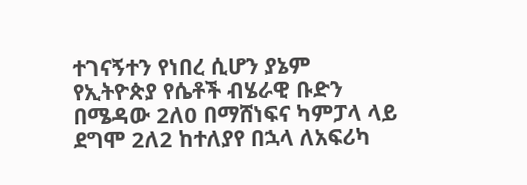ተገናኝተን የነበረ ሲሆን ያኔም የኢትዮጵያ የሴቶች ብሄራዊ ቡድን በሜዳው 2ለ0 በማሸነፍና ካምፓላ ላይ ደግሞ 2ለ2 ከተለያየ በኋላ ለአፍሪካ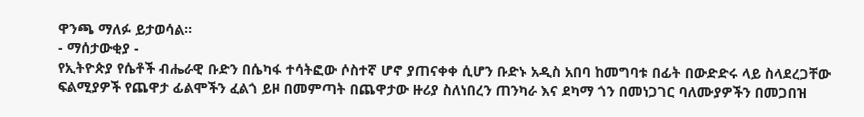ዋንጫ ማለፉ ይታወሳል፡፡
- ማሰታውቂያ -
የኢትዮጵያ የሴቶች ብሔራዊ ቡድን በሴካፋ ተሳትፎው ሶስተኛ ሆኖ ያጠናቀቀ ሲሆን ቡድኑ አዲስ አበባ ከመግባቱ በፊት በውድድሩ ላይ ስላደረጋቸው ፍልሚያዎች የጨዋታ ፊልሞችን ፈልጎ ይዞ በመምጣት በጨዋታው ዙሪያ ስለነበረን ጠንካራ እና ደካማ ጎን በመነጋገር ባለሙያዎችን በመጋበዝ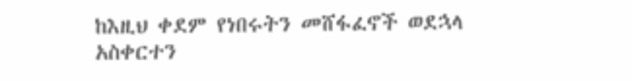ከእዚህ ቀደም የነበሩትን መሸፋፈኖች ወደኋላ አስቀርተን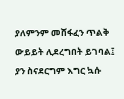ያለምንም መሸፋፈን ጥልቅ ውይይት ሊደረግበት ይገባል፤ ያን ስናደርግም እግር ኳሱ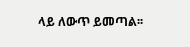ላይ ለውጥ ይመጣል፡፡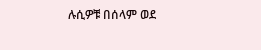ሉሲዎቹ በሰላም ወደ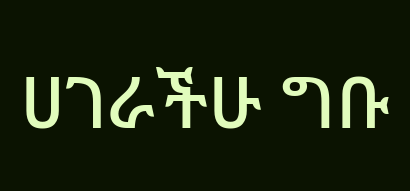ሀገራችሁ ግቡ